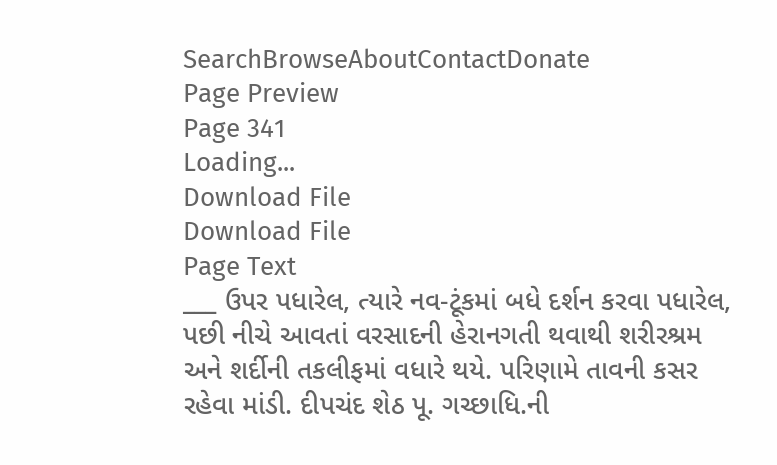SearchBrowseAboutContactDonate
Page Preview
Page 341
Loading...
Download File
Download File
Page Text
___ ઉપર પધારેલ, ત્યારે નવ-ટૂંકમાં બધે દર્શન કરવા પધારેલ, પછી નીચે આવતાં વરસાદની હેરાનગતી થવાથી શરીરશ્રમ અને શર્દીની તકલીફમાં વધારે થયે. પરિણામે તાવની કસર રહેવા માંડી. દીપચંદ શેઠ પૂ. ગચ્છાધિ.ની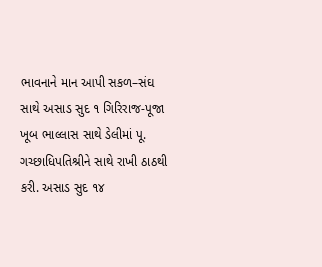ભાવનાને માન આપી સકળ–સંઘ સાથે અસાડ સુદ ૧ ગિરિરાજ-પૂજા ખૂબ ભાલ્લાસ સાથે ડેલીમાં પૂ. ગચ્છાધિપતિશ્રીને સાથે રાખી ઠાઠથી કરી. અસાડ સુદ ૧૪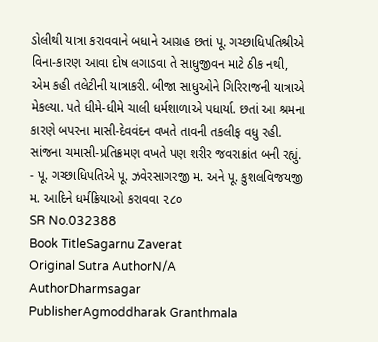ડોલીથી યાત્રા કરાવવાને બધાને આગ્રહ છતાં પૂ. ગચ્છાધિપતિશ્રીએ વિના-કારણ આવા દોષ લગાડવા તે સાધુજીવન માટે ઠીક નથી, એમ કહી તલેટીની યાત્રાકરી. બીજા સાધુઓને ગિરિરાજની યાત્રાએ મેકલ્યા. પતે ધીમે-ધીમે ચાલી ધર્મશાળાએ પધાર્યા. છતાં આ શ્રમના કારણે બપરના માસી-દેવવંદન વખતે તાવની તકલીફ વધુ રહી. સાંજના ચમાસી-પ્રતિક્રમણ વખતે પણ શરીર જવરાક્રાંત બની રહ્યું. - પૂ. ગચ્છાધિપતિએ પૂ. ઝવેરસાગરજી મ. અને પૂ. કુશલવિજયજી મ. આદિને ધર્મક્રિયાઓ કરાવવા ૨૮૦
SR No.032388
Book TitleSagarnu Zaverat
Original Sutra AuthorN/A
AuthorDharmsagar
PublisherAgmoddharak Granthmala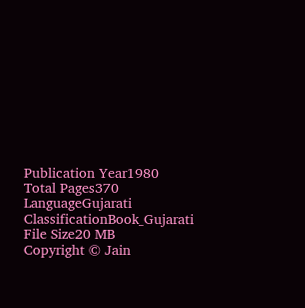Publication Year1980
Total Pages370
LanguageGujarati
ClassificationBook_Gujarati
File Size20 MB
Copyright © Jain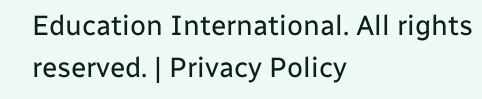Education International. All rights reserved. | Privacy Policy